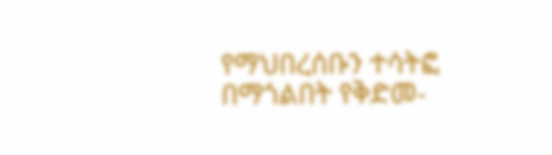የማህበረሰቡን ተሳትፎ በማጎልበት የቅድመ-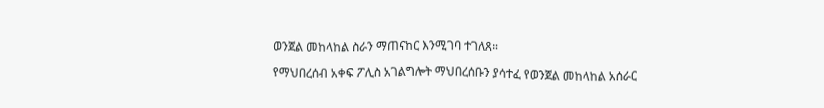ወንጀል መከላከል ስራን ማጠናከር እንሚገባ ተገለጸ።

የማህበረሰብ አቀፍ ፖሊስ አገልግሎት ማህበረሰቡን ያሳተፈ የወንጀል መከላከል አሰራር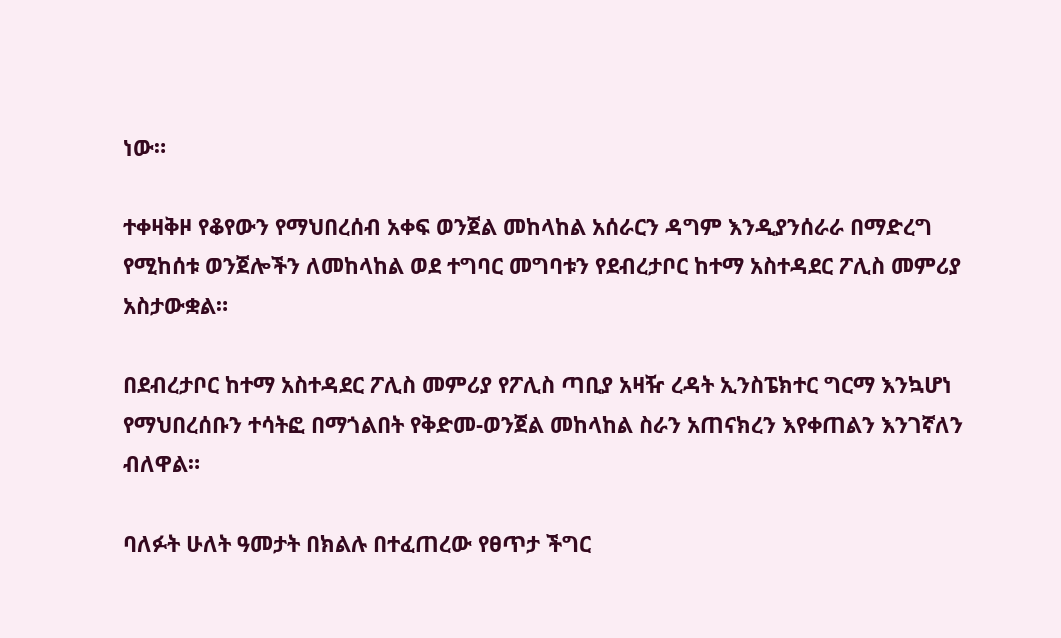ነው።

ተቀዛቅዞ የቆየውን የማህበረሰብ አቀፍ ወንጀል መከላከል አሰራርን ዳግም እንዲያንሰራራ በማድረግ የሚከሰቱ ወንጀሎችን ለመከላከል ወደ ተግባር መግባቱን የደብረታቦር ከተማ አስተዳደር ፖሊስ መምሪያ አስታውቋል።

በደብረታቦር ከተማ አስተዳደር ፖሊስ መምሪያ የፖሊስ ጣቢያ አዛዥ ረዳት ኢንስፔክተር ግርማ እንኳሆነ የማህበረሰቡን ተሳትፎ በማጎልበት የቅድመ-ወንጀል መከላከል ስራን አጠናክረን እየቀጠልን እንገኛለን ብለዋል።

ባለፉት ሁለት ዓመታት በክልሉ በተፈጠረው የፀጥታ ችግር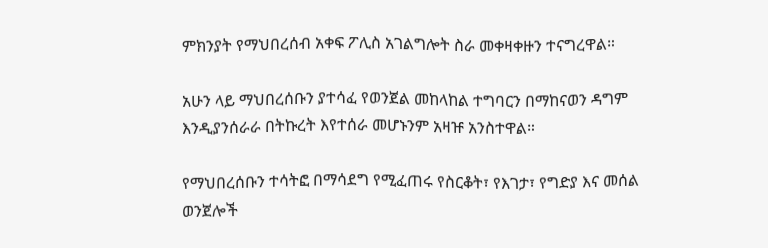ምክንያት የማህበረሰብ አቀፍ ፖሊስ አገልግሎት ስራ መቀዛቀዙን ተናግረዋል።

አሁን ላይ ማህበረሰቡን ያተሳፈ የወንጀል መከላከል ተግባርን በማከናወን ዳግም እንዲያንሰራራ በትኩረት እየተሰራ መሆኑንም አዛዡ አንስተዋል።

የማህበረሰቡን ተሳትፎ በማሳደግ የሚፈጠሩ የስርቆት፣ የእገታ፣ የግድያ እና መሰል ወንጀሎች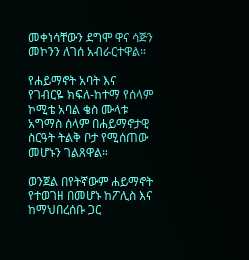መቀነሳቸውን ደግሞ ዋና ሳጅን መኮንን ለገሰ አብራርተዋል።

የሐይማኖት አባት እና የገብርዬ ክፍለ-ከተማ የሰላም ኮሚቴ አባል ቄስ ሙላቱ አግማስ ሰላም በሐይማኖታዊ ስርዓት ትልቅ ቦታ የሚሰጠው መሆኑን ገልጸዋል።

ወንጀል በየትኛውም ሐይማኖት የተወገዘ በመሆኑ ከፖሊስ እና ከማህበረሰቡ ጋር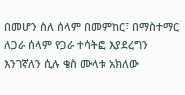በመሆን ስለ ሰላም በመምከር፣ በማስተማር ለጋራ ሰላም የጋራ ተሳትፎ እያደረግን እንገኛለን ሲሉ ቄስ ሙላቱ አክለው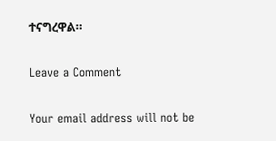ተናግረዋል።

Leave a Comment

Your email address will not be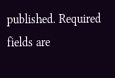published. Required fields are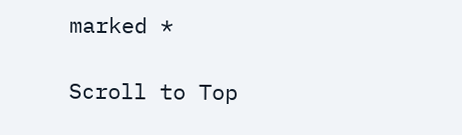marked *

Scroll to Top